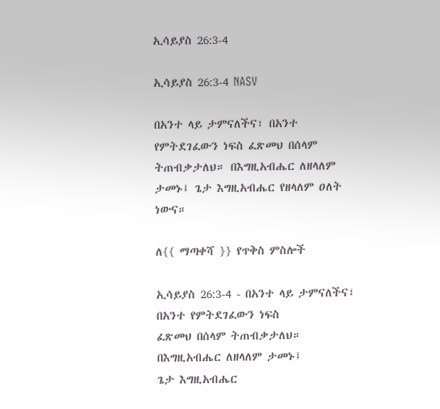ኢሳይያስ 26:3-4

ኢሳይያስ 26:3-4 NASV

በአንተ ላይ ታምናለችና፣ በአንተ የምትደገፈውን ነፍስ ፈጽመህ በሰላም ትጠብቃታለህ። በእግዚአብሔር ለዘላለም ታመኑ፤ ጌታ እግዚአብሔር የዘላለም ዐለት ነውና።

ለ{{ ማጣቀሻ }} የጥቅስ ምስሎች

ኢሳይያስ 26:3-4 - በአንተ ላይ ታምናለችና፣
በአንተ የምትደገፈውን ነፍስ
ፈጽመህ በሰላም ትጠብቃታለህ።
በእግዚአብሔር ለዘላለም ታመኑ፤
ጌታ እግዚአብሔር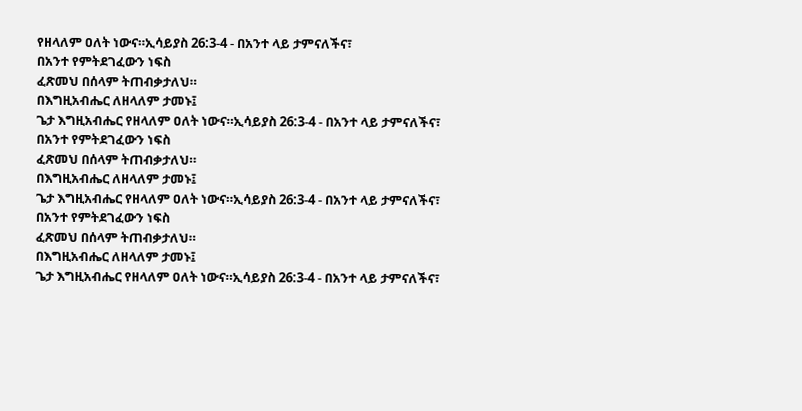የዘላለም ዐለት ነውና።ኢሳይያስ 26:3-4 - በአንተ ላይ ታምናለችና፣
በአንተ የምትደገፈውን ነፍስ
ፈጽመህ በሰላም ትጠብቃታለህ።
በእግዚአብሔር ለዘላለም ታመኑ፤
ጌታ እግዚአብሔር የዘላለም ዐለት ነውና።ኢሳይያስ 26:3-4 - በአንተ ላይ ታምናለችና፣
በአንተ የምትደገፈውን ነፍስ
ፈጽመህ በሰላም ትጠብቃታለህ።
በእግዚአብሔር ለዘላለም ታመኑ፤
ጌታ እግዚአብሔር የዘላለም ዐለት ነውና።ኢሳይያስ 26:3-4 - በአንተ ላይ ታምናለችና፣
በአንተ የምትደገፈውን ነፍስ
ፈጽመህ በሰላም ትጠብቃታለህ።
በእግዚአብሔር ለዘላለም ታመኑ፤
ጌታ እግዚአብሔር የዘላለም ዐለት ነውና።ኢሳይያስ 26:3-4 - በአንተ ላይ ታምናለችና፣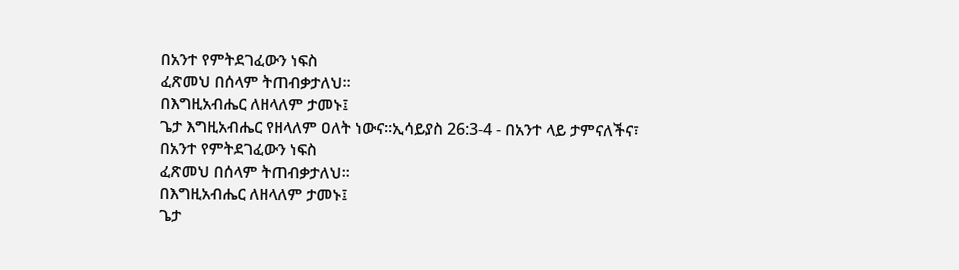በአንተ የምትደገፈውን ነፍስ
ፈጽመህ በሰላም ትጠብቃታለህ።
በእግዚአብሔር ለዘላለም ታመኑ፤
ጌታ እግዚአብሔር የዘላለም ዐለት ነውና።ኢሳይያስ 26:3-4 - በአንተ ላይ ታምናለችና፣
በአንተ የምትደገፈውን ነፍስ
ፈጽመህ በሰላም ትጠብቃታለህ።
በእግዚአብሔር ለዘላለም ታመኑ፤
ጌታ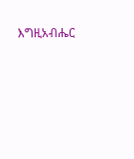እግዚአብሔር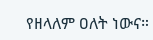የዘላለም ዐለት ነውና።